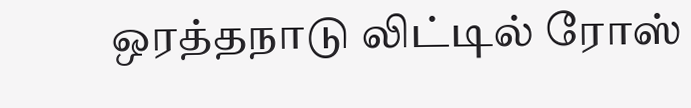ஒரத்தநாடு லிட்டில் ரோஸ்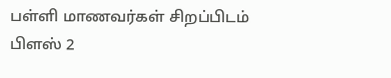பள்ளி மாணவர்கள் சிறப்பிடம்
பிளஸ் 2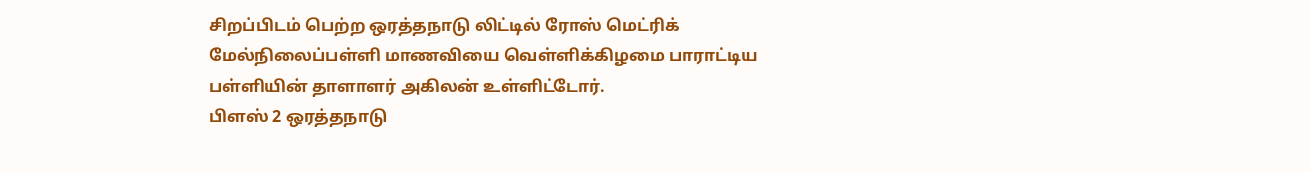சிறப்பிடம் பெற்ற ஒரத்தநாடு லிட்டில் ரோஸ் மெட்ரிக் மேல்நிலைப்பள்ளி மாணவியை வெள்ளிக்கிழமை பாராட்டிய பள்ளியின் தாளாளர் அகிலன் உள்ளிட்டோர்.
பிளஸ் 2 ஒரத்தநாடு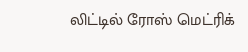லிட்டில் ரோஸ் மெட்ரிக்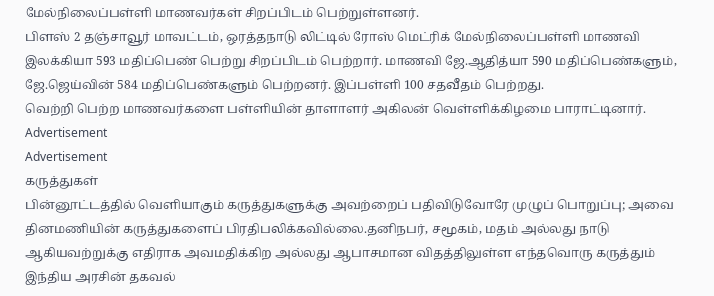மேல்நிலைப்பள்ளி மாணவர்கள் சிறப்பிடம் பெற்றுள்ளனர்.
பிளஸ் 2 தஞ்சாவூர் மாவட்டம், ஒரத்தநாடு லிட்டில் ரோஸ் மெட்ரிக் மேல்நிலைப்பள்ளி மாணவி இலக்கியா 593 மதிப்பெண் பெற்று சிறப்பிடம் பெற்றார். மாணவி ஜே.ஆதித்யா 590 மதிப்பெண்களும், ஜே.ஜெய்வின் 584 மதிப்பெண்களும் பெற்றனர். இப்பள்ளி 100 சதவீதம் பெற்றது.
வெற்றி பெற்ற மாணவர்களை பள்ளியின் தாளாளர் அகிலன் வெள்ளிக்கிழமை பாராட்டினார்.
Advertisement
Advertisement
கருத்துகள்
பின்னூட்டத்தில் வெளியாகும் கருத்துகளுக்கு அவற்றைப் பதிவிடுவோரே முழுப் பொறுப்பு; அவை தினமணியின் கருத்துகளைப் பிரதிபலிக்கவில்லை.தனிநபர், சமூகம், மதம் அல்லது நாடு ஆகியவற்றுக்கு எதிராக அவமதிக்கிற அல்லது ஆபாசமான விதத்திலுள்ள எந்தவொரு கருத்தும் இந்திய அரசின் தகவல்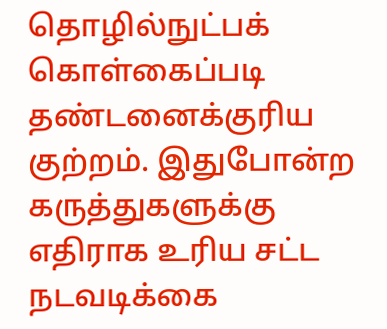தொழில்நுட்பக் கொள்கைப்படி தண்டனைக்குரிய குற்றம். இதுபோன்ற கருத்துகளுக்கு எதிராக உரிய சட்ட நடவடிக்கை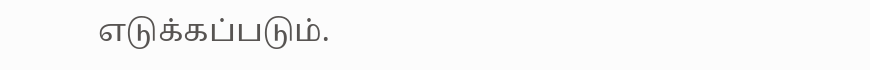எடுக்கப்படும்.